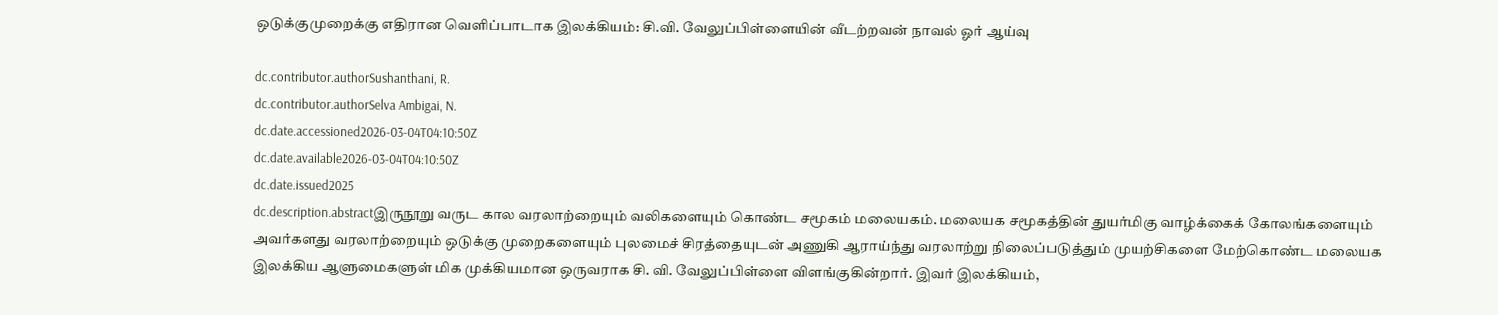ஒடுக்குமுறைக்கு எதிரான வெளிப்பாடாக இலக்கியம்: சி.வி. வேலுப்பிள்ளையின் வீடற்றவன் நாவல் ஓர் ஆய்வு

dc.contributor.authorSushanthani, R.
dc.contributor.authorSelva Ambigai, N.
dc.date.accessioned2026-03-04T04:10:50Z
dc.date.available2026-03-04T04:10:50Z
dc.date.issued2025
dc.description.abstractஇருநூறு வருட கால வரலாற்றையும் வலிகளையும் கொண்ட சமூகம் மலையகம். மலையக சமூகத்தின் துயர்மிகு வாழ்க்கைக் கோலங்களையும் அவர்களது வரலாற்றையும் ஒடுக்கு முறைகளையும் புலமைச் சிரத்தையுடன் அணுகி ஆராய்ந்து வரலாற்று நிலைப்படுத்தும் முயற்சிகளை மேற்கொண்ட மலையக இலக்கிய ஆளுமைகளுள் மிக முக்கியமான ஒருவராக சி. வி. வேலுப்பிள்ளை விளங்குகின்றார். இவர் இலக்கியம்,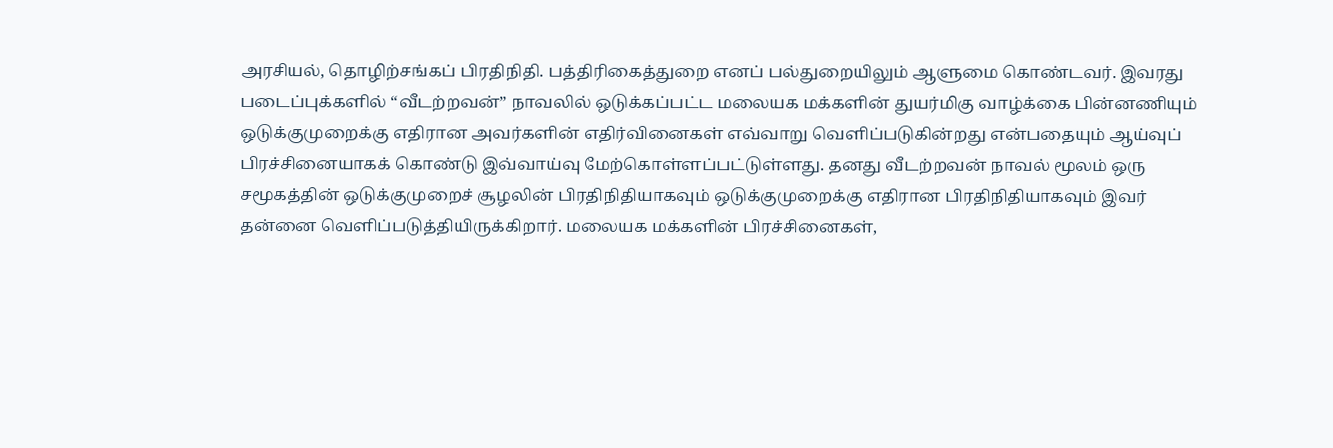அரசியல், தொழிற்சங்கப் பிரதிநிதி. பத்திரிகைத்துறை எனப் பல்துறையிலும் ஆளுமை கொண்டவர். இவரது படைப்புக்களில் “வீடற்றவன்” நாவலில் ஒடுக்கப்பட்ட மலையக மக்களின் துயர்மிகு வாழ்க்கை பின்னணியும் ஒடுக்குமுறைக்கு எதிரான அவர்களின் எதிர்வினைகள் எவ்வாறு வெளிப்படுகின்றது என்பதையும் ஆய்வுப் பிரச்சினையாகக் கொண்டு இவ்வாய்வு மேற்கொள்ளப்பட்டுள்ளது. தனது வீடற்றவன் நாவல் மூலம் ஒரு சமூகத்தின் ஒடுக்குமுறைச் சூழலின் பிரதிநிதியாகவும் ஒடுக்குமுறைக்கு எதிரான பிரதிநிதியாகவும் இவர் தன்னை வெளிப்படுத்தியிருக்கிறார். மலையக மக்களின் பிரச்சினைகள்,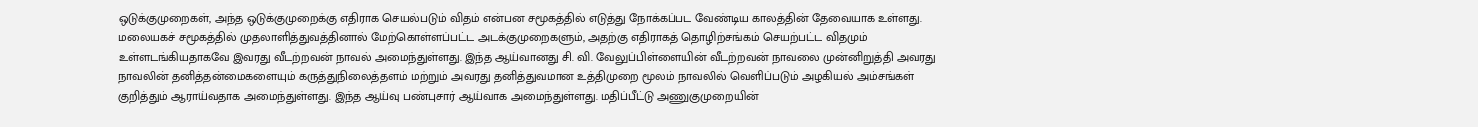ஒடுக்குமுறைகள், அந்த ஒடுக்குமுறைக்கு எதிராக செயல்படும் விதம் என்பன சமூகத்தில் எடுத்து நோக்கப்பட வேண்டிய காலத்தின் தேவையாக உள்ளது. மலையகச் சமூகத்தில் முதலாளித்துவத்தினால் மேற்கொள்ளப்பட்ட அடக்குமுறைகளும், அதற்கு எதிராகத் தொழிற்சங்கம் செயற்பட்ட விதமும் உள்ளடங்கியதாகவே இவரது வீடற்றவன் நாவல் அமைந்துள்ளது. இந்த ஆய்வானது சி. வி. வேலுப்பிள்ளையின் வீடற்றவன் நாவலை முன்னிறுத்தி அவரது நாவலின் தனித்தன்மைகளையும் கருத்துநிலைத்தளம் மற்றும் அவரது தனித்துவமான உத்திமுறை மூலம் நாவலில் வெளிப்படும் அழகியல் அம்சங்கள் குறித்தும் ஆராய்வதாக அமைந்துள்ளது. இந்த ஆய்வு பண்புசார் ஆய்வாக அமைந்துள்ளது. மதிப்பீட்டு அணுகுமுறையின்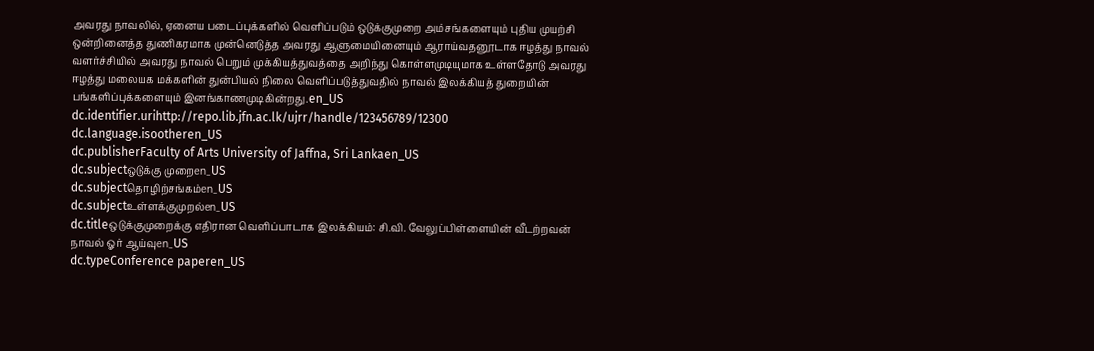அவரது நாவலில், ஏனைய படைப்புக்களில் வெளிப்படும் ஒடுக்குமுறை அம்சங்களையும் புதிய முயற்சி ஒன்றினைத்த துணிகரமாக முன்னெடுத்த அவரது ஆளுமையினையும் ஆராய்வதனூடாக ஈழத்து நாவல் வளர்ச்சியில் அவரது நாவல் பெறும் முக்கியத்துவத்தை அறிந்து கொள்ளமுடியுமாக உள்ளதோடு அவரது ஈழத்து மலையக மக்களின் துன்பியல் நிலை வெளிப்படுத்துவதில் நாவல் இலக்கியத் துறையின் பங்களிப்புக்களையும் இனங்காணமுடிகின்றது.en_US
dc.identifier.urihttp://repo.lib.jfn.ac.lk/ujrr/handle/123456789/12300
dc.language.isootheren_US
dc.publisherFaculty of Arts University of Jaffna, Sri Lankaen_US
dc.subjectஒடுக்கு முறைen_US
dc.subjectதொழிற்சங்கம்en_US
dc.subjectஉள்ளக்குமுறல்en_US
dc.titleஒடுக்குமுறைக்கு எதிரான வெளிப்பாடாக இலக்கியம்: சி.வி. வேலுப்பிள்ளையின் வீடற்றவன் நாவல் ஓர் ஆய்வுen_US
dc.typeConference paperen_US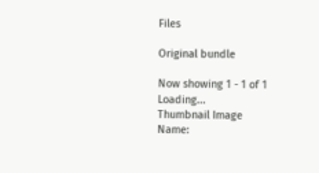Files

Original bundle

Now showing 1 - 1 of 1
Loading...
Thumbnail Image
Name: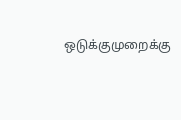ஒடுக்குமுறைக்கு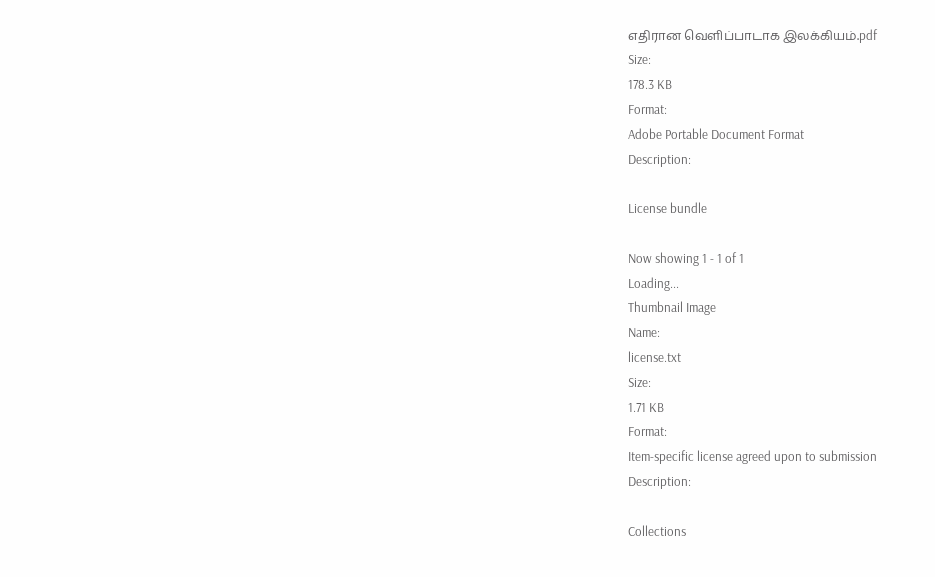எதிரான வெளிப்பாடாக இலக்கியம்.pdf
Size:
178.3 KB
Format:
Adobe Portable Document Format
Description:

License bundle

Now showing 1 - 1 of 1
Loading...
Thumbnail Image
Name:
license.txt
Size:
1.71 KB
Format:
Item-specific license agreed upon to submission
Description:

Collections